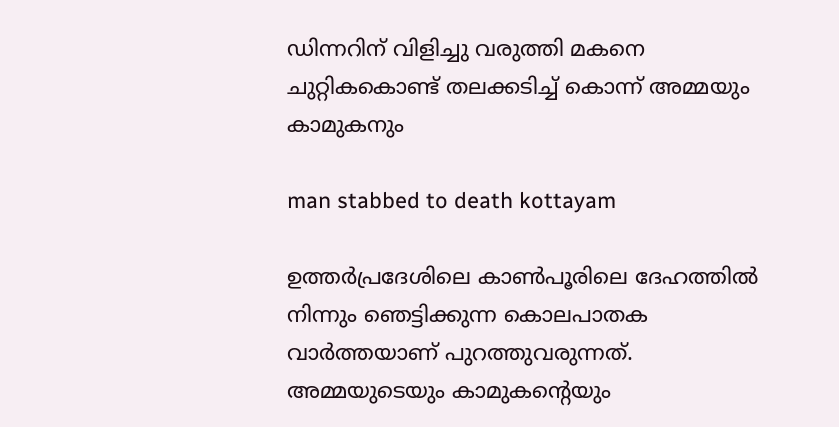ഡിന്നറിന് വിളിച്ചു വരുത്തി മകനെ ചുറ്റികകൊണ്ട് തലക്കടിച്ച് കൊന്ന് അമ്മയും കാമുകനും

man stabbed to death kottayam

ഉത്തര്‍പ്രദേശിലെ കാണ്‍പൂരിലെ ദേഹത്തില്‍ നിന്നും ഞെട്ടിക്കുന്ന കൊലപാതക വാര്‍ത്തയാണ് പുറത്തുവരുന്നത്. അമ്മയുടെയും കാമുകന്റെയും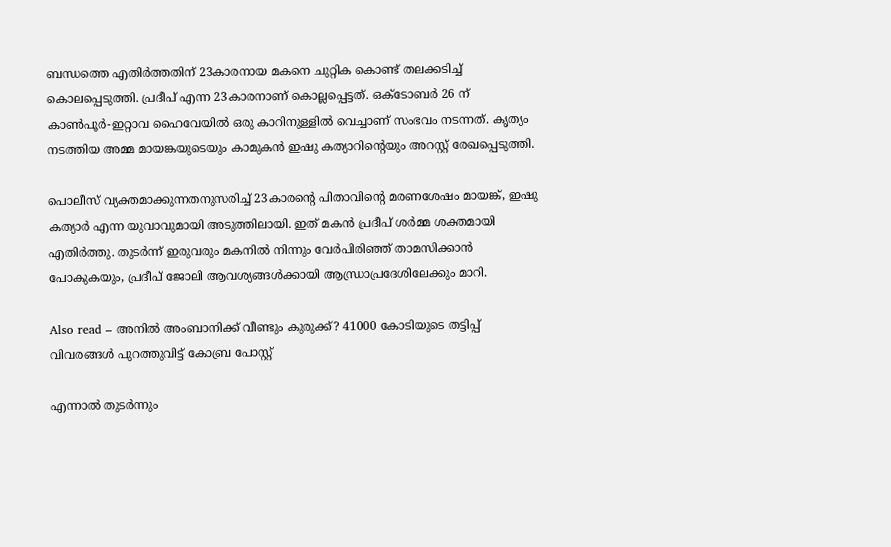ബന്ധത്തെ എതിര്‍ത്തതിന് 23കാരനായ മകനെ ചുറ്റിക കൊണ്ട് തലക്കടിച്ച് കൊലപ്പെടുത്തി. പ്രദീപ് എന്ന 23കാരനാണ് കൊല്ലപ്പെട്ടത്. ഒക്ടോബര്‍ 26 ന് കാണ്‍പൂര്‍-ഇറ്റാവ ഹൈവേയില്‍ ഒരു കാറിനുള്ളില്‍ വെച്ചാണ് സംഭവം നടന്നത്. കൃത്യം നടത്തിയ അമ്മ മായങ്കയുടെയും കാമുകന്‍ ഇഷു കത്യാറിന്റെയും അറസ്റ്റ് രേഖപ്പെടുത്തി.

പൊലീസ് വ്യക്തമാക്കുന്നതനുസരിച്ച് 23കാരന്റെ പിതാവിന്റെ മരണശേഷം മായങ്ക്, ഇഷു കത്യാര്‍ എന്ന യുവാവുമായി അടുത്തിലായി. ഇത് മകന്‍ പ്രദീപ് ശര്‍മ്മ ശക്തമായി എതിര്‍ത്തു. തുടര്‍ന്ന് ഇരുവരും മകനില്‍ നിന്നും വേര്‍പിരിഞ്ഞ് താമസിക്കാന്‍ പോകുകയും, പ്രദീപ് ജോലി ആവശ്യങ്ങള്‍ക്കായി ആന്ധ്രാപ്രദേശിലേക്കും മാറി.

Also read – അനില്‍ അംബാനിക്ക് വീണ്ടും കുരുക്ക്? 41000 കോടിയുടെ തട്ടിപ്പ് വിവരങ്ങൾ പുറത്തുവിട്ട് കോബ്ര പോസ്റ്റ്

എന്നാല്‍ തുടര്‍ന്നും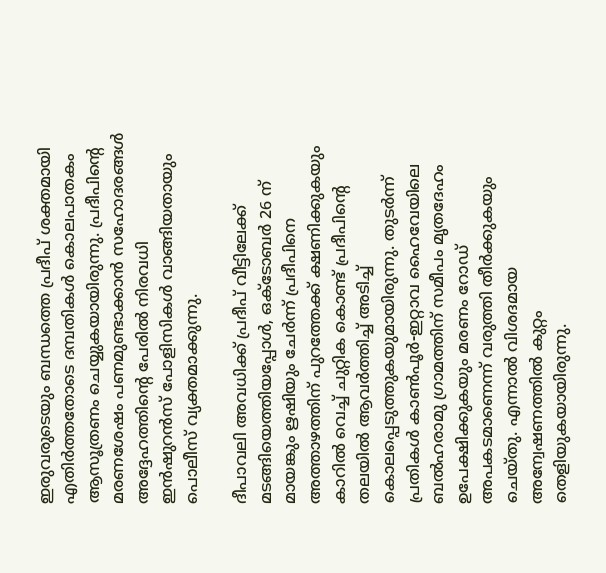ഇരുവരുടെയും ബന്ധത്തെ പ്രദീപ് ശക്തമായി എതിര്‍ത്തതോടെ ദമ്പതികള്‍ കൊലപാതകം ആസൂത്രണം ചെയ്യുകയായിരുന്നു. പ്രദീപിന്റെ മരണശേഷം പണമുണ്ടാക്കാന്‍ സഹോദരങ്ങള്‍ അദ്ദേഹത്തിന്റെ പേരില്‍ നിരവധി ഇന്‍ഷുറന്‍സ് പോളിസികള്‍ വാങ്ങിയതായും പൊലീസ് വ്യക്തമാക്കുന്നു.

ദീപാവലി അവധിക്ക് പ്രദീപ് വീട്ടിലേക്ക് മടങ്ങിയെത്തിയപ്പോള്‍, ഒക്ടോബര്‍ 26 ന് മായങ്കും ഋഷിയും ചേര്‍ന്ന് പ്രദീപിനെ അത്താഴത്തിന് പുറത്തേക്ക് ക്ഷണിക്കുകയും കാറില്‍ വെച്ച് ചുറ്റിക കൊണ്ട് പ്രദീപിന്റെ തലയില്‍ ആവര്‍ത്തിച്ച് അടിച്ച് കൊലപ്പെടുത്തുകയുമായിരുന്നു. തുടര്‍ന്ന് പ്രതികള്‍ കാണ്‍പൂര്‍-ഇറ്റാവ ഹൈവേയിലെ ബല്‍ഹരാമു ഗ്രാമത്തിന് സമീപം മൃതദേഹം ഉപേക്ഷിക്കുകയും മരണം റോഡ് അപകടമാണെന്ന് വരുത്തി തീര്‍ക്കുകയും ചെയ്തു. എന്നാല്‍ വിശദമായ അന്വേഷണത്തില്‍ കുറ്റം തെളിയുകയായിരുന്നു.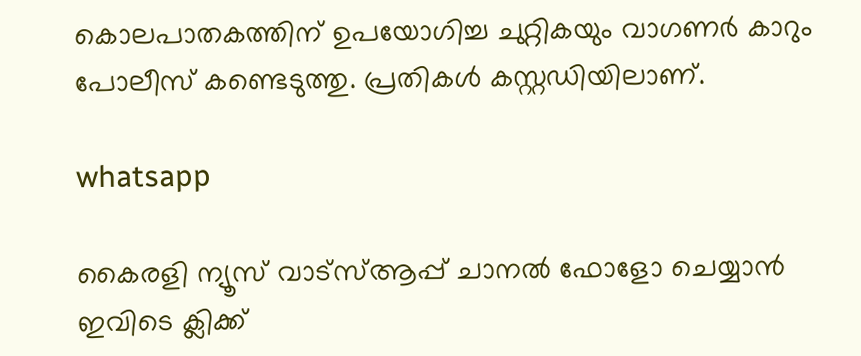കൊലപാതകത്തിന് ഉപയോഗിച്ച ചുറ്റികയും വാഗണര്‍ കാറും പോലീസ് കണ്ടെടുത്തു. പ്രതികള്‍ കസ്റ്റഡിയിലാണ്.

whatsapp

കൈരളി ന്യൂസ് വാട്‌സ്ആപ്പ് ചാനല്‍ ഫോളോ ചെയ്യാന്‍ ഇവിടെ ക്ലിക്ക്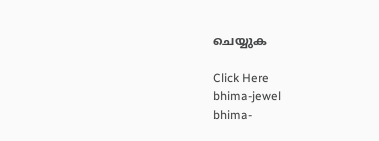ചെയ്യുക

Click Here
bhima-jewel
bhima-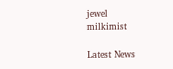jewel
milkimist

Latest News